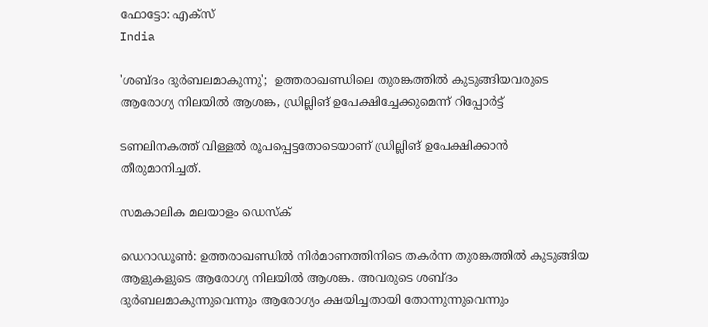ഫോട്ടോ: എക്‌സ്
India

'ശബ്ദം ദുര്‍ബലമാകുന്നു';  ഉത്തരാഖണ്ഡിലെ തുരങ്കത്തില്‍ കുടുങ്ങിയവരുടെ ആരോഗ്യ നിലയില്‍ ആശങ്ക, ഡ്രില്ലിങ് ഉപേക്ഷിച്ചേക്കുമെന്ന് റിപ്പോര്‍ട്ട്

ടണലിനകത്ത് വിള്ളല്‍ രൂപപ്പെട്ടതോടെയാണ് ഡ്രില്ലിങ് ഉപേക്ഷിക്കാന്‍ തീരുമാനിച്ചത്.

സമകാലിക മലയാളം ഡെസ്ക്

ഡെറാഡൂണ്‍: ഉത്തരാഖണ്ഡില്‍ നിര്‍മാണത്തിനിടെ തകര്‍ന്ന തുരങ്കത്തില്‍ കുടുങ്ങിയ ആളുകളുടെ ആരോഗ്യ നിലയില്‍ ആശങ്ക. അവരുടെ ശബ്ദം ദുര്‍ബലമാകുന്നുവെന്നും ആരോഗ്യം ക്ഷയിച്ചതായി തോന്നുന്നുവെന്നും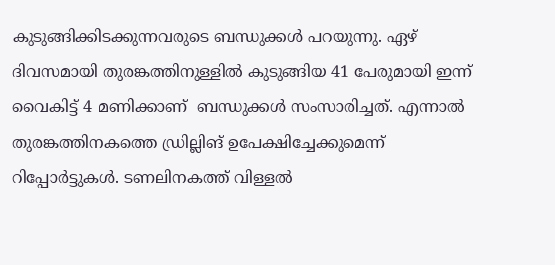കുടുങ്ങിക്കിടക്കുന്നവരുടെ ബന്ധുക്കള്‍ പറയുന്നു. ഏഴ് ദിവസമായി തുരങ്കത്തിനുള്ളില്‍ കുടുങ്ങിയ 41 പേരുമായി ഇന്ന് വൈകിട്ട് 4 മണിക്കാണ്  ബന്ധുക്കള്‍ സംസാരിച്ചത്. എന്നാല്‍ തുരങ്കത്തിനകത്തെ ഡ്രില്ലിങ് ഉപേക്ഷിച്ചേക്കുമെന്ന് റിപ്പോര്‍ട്ടുകള്‍. ടണലിനകത്ത് വിള്ളല്‍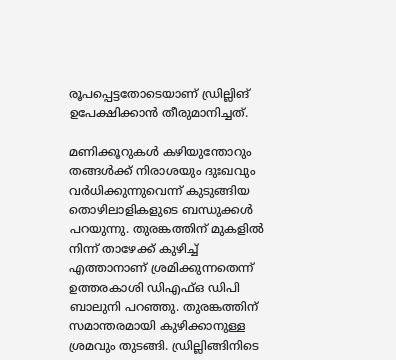രൂപപ്പെട്ടതോടെയാണ് ഡ്രില്ലിങ് ഉപേക്ഷിക്കാന്‍ തീരുമാനിച്ചത്.

മണിക്കൂറുകള്‍ കഴിയുന്തോറും തങ്ങള്‍ക്ക് നിരാശയും ദുഃഖവും വര്‍ധിക്കുന്നുവെന്ന് കുടുങ്ങിയ തൊഴിലാളികളുടെ ബന്ധുക്കള്‍ പറയുന്നു. തുരങ്കത്തിന് മുകളില്‍ നിന്ന് താഴേക്ക് കുഴിച്ച് എത്താനാണ് ശ്രമിക്കുന്നതെന്ന് ഉത്തരകാശി ഡിഎഫ്ഒ ഡിപി ബാലുനി പറഞ്ഞു. തുരങ്കത്തിന് സമാന്തരമായി കുഴിക്കാനുള്ള ശ്രമവും തുടങ്ങി. ഡ്രില്ലിങ്ങിനിടെ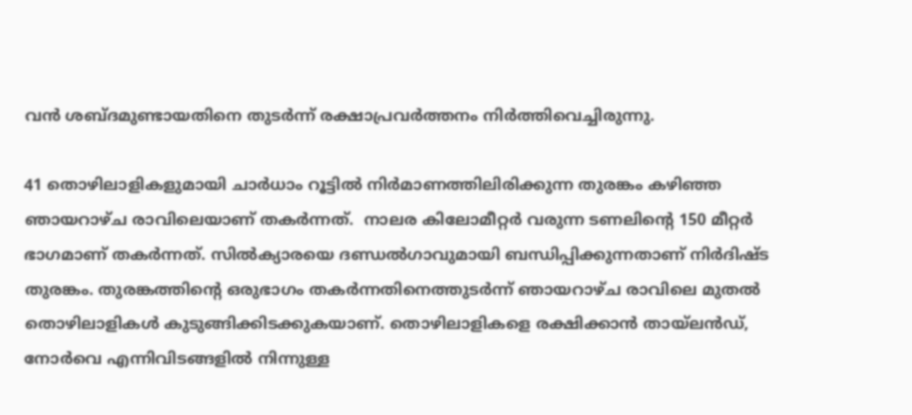വന്‍ ശബ്ദമുണ്ടായതിനെ തുടര്‍ന്ന് രക്ഷാപ്രവര്‍ത്തനം നിര്‍ത്തിവെച്ചിരുന്നു.

41 തൊഴിലാളികളുമായി ചാര്‍ധാം റൂട്ടില്‍ നിര്‍മാണത്തിലിരിക്കുന്ന തുരങ്കം കഴിഞ്ഞ ഞായറാഴ്ച രാവിലെയാണ് തകര്‍ന്നത്.  നാലര കിലോമീറ്റര്‍ വരുന്ന ടണലിന്റെ 150 മീറ്റര്‍ ഭാഗമാണ് തകര്‍ന്നത്. സില്‍ക്യാരയെ ദണ്ഡല്‍ഗാവുമായി ബന്ധിപ്പിക്കുന്നതാണ് നിര്‍ദിഷ്ട തുരങ്കം. തുരങ്കത്തിന്റെ ഒരുഭാഗം തകര്‍ന്നതിനെത്തുടര്‍ന്ന് ഞായറാഴ്ച രാവിലെ മുതല്‍ തൊഴിലാളികള്‍ കുടുങ്ങിക്കിടക്കുകയാണ്. തൊഴിലാളികളെ രക്ഷിക്കാന്‍ തായ്‌ലന്‍ഡ്, നോര്‍വെ എന്നിവിടങ്ങളില്‍ നിന്നുള്ള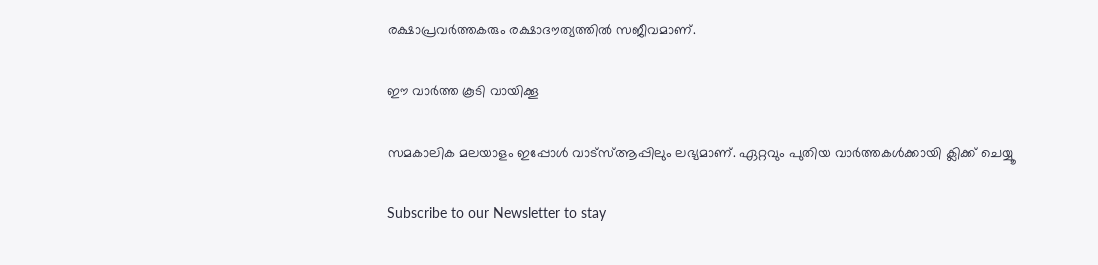രക്ഷാപ്രവര്‍ത്തകരും രക്ഷാദൗത്യത്തില്‍ സജീവമാണ്.

ഈ വാര്‍ത്ത കൂടി വായിക്കൂ

സമകാലിക മലയാളം ഇപ്പോള്‍ വാട്‌സ്ആപ്പിലും ലഭ്യമാണ്. ഏറ്റവും പുതിയ വാര്‍ത്തകള്‍ക്കായി ക്ലിക്ക് ചെയ്യൂ

Subscribe to our Newsletter to stay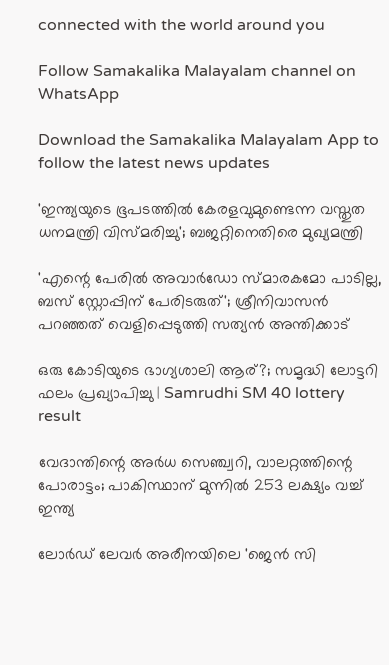connected with the world around you

Follow Samakalika Malayalam channel on WhatsApp

Download the Samakalika Malayalam App to follow the latest news updates

'ഇന്ത്യയുടെ ഭൂപടത്തില്‍ കേരളവുമുണ്ടെന്ന വസ്തുത ധനമന്ത്രി വിസ്മരിച്ചു'; ബജറ്റിനെതിരെ മുഖ്യമന്ത്രി

'എന്റെ പേരില്‍ അവാര്‍ഡോ സ്മാരകമോ പാടില്ല, ബസ് സ്റ്റോപ്പിന് പേരിടരുത്'; ശ്രീനിവാസന്‍ പറഞ്ഞത് വെളിപ്പെടുത്തി സത്യന്‍ അന്തിക്കാട്

ഒരു കോടിയുടെ ഭാഗ്യശാലി ആര്?; സമൃദ്ധി ലോട്ടറി ഫലം പ്രഖ്യാപിച്ചു | Samrudhi SM 40 lottery result

വേദാന്തിന്റെ അര്‍ധ സെഞ്ച്വറി, വാലറ്റത്തിന്റെ പോരാട്ടം; പാകിസ്ഥാന് മുന്നില്‍ 253 ലക്ഷ്യം വച്ച് ഇന്ത്യ

ലോര്‍ഡ് ലേവര്‍ അരീനയിലെ 'ജെന്‍ സി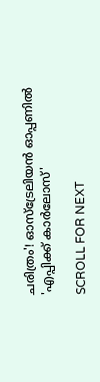ചരിത്രം'! ഓസ്‌ട്രേലിയന്‍ ഓപ്പണില്‍ 'എപ്പിക്ക് കാര്‍ലോസ്'

SCROLL FOR NEXT